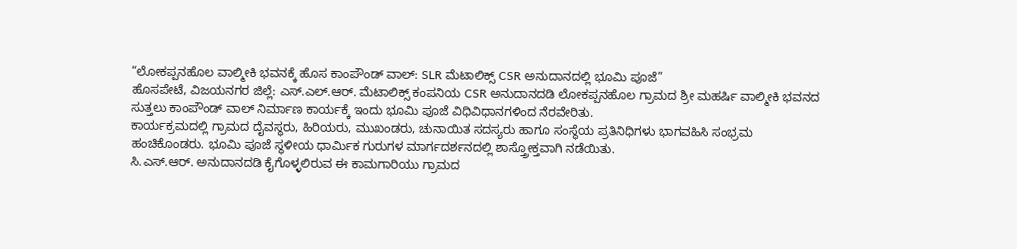“ಲೋಕಪ್ಪನಹೊಲ ವಾಲ್ಮೀಕಿ ಭವನಕ್ಕೆ ಹೊಸ ಕಾಂಪೌಂಡ್ ವಾಲ್: SLR ಮೆಟಾಲಿಕ್ಸ್ CSR ಅನುದಾನದಲ್ಲಿ ಭೂಮಿ ಪೂಜೆ”
ಹೊಸಪೇಟೆ, ವಿಜಯನಗರ ಜಿಲ್ಲೆ: ಎಸ್.ಎಲ್.ಆರ್. ಮೆಟಾಲಿಕ್ಸ್ ಕಂಪನಿಯ CSR ಅನುದಾನದಡಿ ಲೋಕಪ್ಪನಹೊಲ ಗ್ರಾಮದ ಶ್ರೀ ಮಹರ್ಷಿ ವಾಲ್ಮೀಕಿ ಭವನದ ಸುತ್ತಲು ಕಾಂಪೌಂಡ್ ವಾಲ್ ನಿರ್ಮಾಣ ಕಾರ್ಯಕ್ಕೆ ಇಂದು ಭೂಮಿ ಪೂಜೆ ವಿಧಿವಿಧಾನಗಳಿಂದ ನೆರವೇರಿತು.
ಕಾರ್ಯಕ್ರಮದಲ್ಲಿ ಗ್ರಾಮದ ದೈವಸ್ಥರು, ಹಿರಿಯರು, ಮುಖಂಡರು, ಚುನಾಯಿತ ಸದಸ್ಯರು ಹಾಗೂ ಸಂಸ್ಥೆಯ ಪ್ರತಿನಿಧಿಗಳು ಭಾಗವಹಿಸಿ ಸಂಭ್ರಮ ಹಂಚಿಕೊಂಡರು. ಭೂಮಿ ಪೂಜೆ ಸ್ಥಳೀಯ ಧಾರ್ಮಿಕ ಗುರುಗಳ ಮಾರ್ಗದರ್ಶನದಲ್ಲಿ ಶಾಸ್ತ್ರೋಕ್ತವಾಗಿ ನಡೆಯಿತು.
ಸಿ.ಎಸ್.ಆರ್. ಅನುದಾನದಡಿ ಕೈಗೊಳ್ಳಲಿರುವ ಈ ಕಾಮಗಾರಿಯು ಗ್ರಾಮದ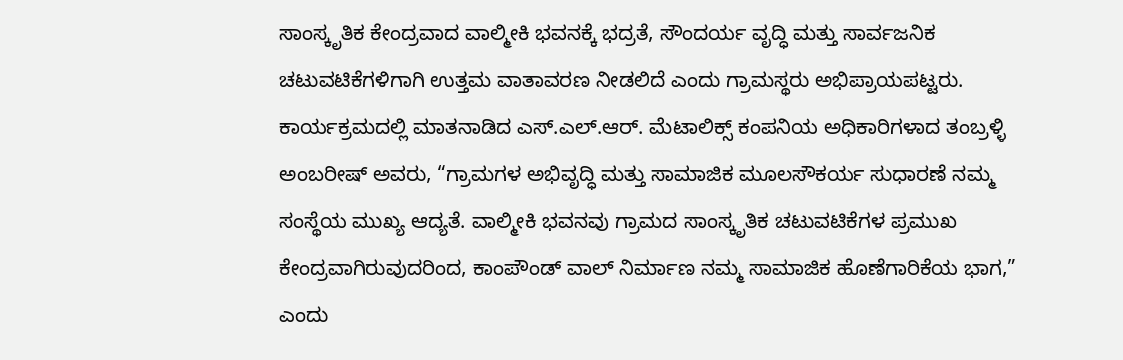ಸಾಂಸ್ಕೃತಿಕ ಕೇಂದ್ರವಾದ ವಾಲ್ಮೀಕಿ ಭವನಕ್ಕೆ ಭದ್ರತೆ, ಸೌಂದರ್ಯ ವೃದ್ಧಿ ಮತ್ತು ಸಾರ್ವಜನಿಕ ಚಟುವಟಿಕೆಗಳಿಗಾಗಿ ಉತ್ತಮ ವಾತಾವರಣ ನೀಡಲಿದೆ ಎಂದು ಗ್ರಾಮಸ್ಥರು ಅಭಿಪ್ರಾಯಪಟ್ಟರು.
ಕಾರ್ಯಕ್ರಮದಲ್ಲಿ ಮಾತನಾಡಿದ ಎಸ್.ಎಲ್.ಆರ್. ಮೆಟಾಲಿಕ್ಸ್ ಕಂಪನಿಯ ಅಧಿಕಾರಿಗಳಾದ ತಂಬ್ರಳ್ಳಿ ಅಂಬರೀಷ್ ಅವರು, “ಗ್ರಾಮಗಳ ಅಭಿವೃದ್ಧಿ ಮತ್ತು ಸಾಮಾಜಿಕ ಮೂಲಸೌಕರ್ಯ ಸುಧಾರಣೆ ನಮ್ಮ ಸಂಸ್ಥೆಯ ಮುಖ್ಯ ಆದ್ಯತೆ. ವಾಲ್ಮೀಕಿ ಭವನವು ಗ್ರಾಮದ ಸಾಂಸ್ಕೃತಿಕ ಚಟುವಟಿಕೆಗಳ ಪ್ರಮುಖ ಕೇಂದ್ರವಾಗಿರುವುದರಿಂದ, ಕಾಂಪೌಂಡ್ ವಾಲ್ ನಿರ್ಮಾಣ ನಮ್ಮ ಸಾಮಾಜಿಕ ಹೊಣೆಗಾರಿಕೆಯ ಭಾಗ,” ಎಂದು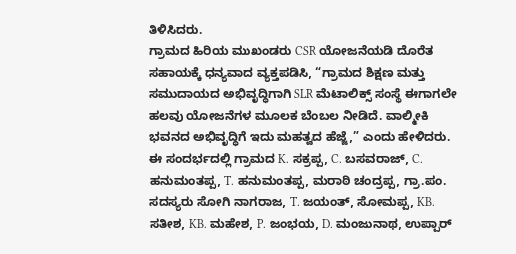ತಿಳಿಸಿದರು.
ಗ್ರಾಮದ ಹಿರಿಯ ಮುಖಂಡರು CSR ಯೋಜನೆಯಡಿ ದೊರೆತ ಸಹಾಯಕ್ಕೆ ಧನ್ಯವಾದ ವ್ಯಕ್ತಪಡಿಸಿ, “ಗ್ರಾಮದ ಶಿಕ್ಷಣ ಮತ್ತು ಸಮುದಾಯದ ಅಭಿವೃದ್ಧಿಗಾಗಿ SLR ಮೆಟಾಲಿಕ್ಸ್ ಸಂಸ್ಥೆ ಈಗಾಗಲೇ ಹಲವು ಯೋಜನೆಗಳ ಮೂಲಕ ಬೆಂಬಲ ನೀಡಿದೆ. ವಾಲ್ಮೀಕಿ ಭವನದ ಅಭಿವೃದ್ಧಿಗೆ ಇದು ಮಹತ್ವದ ಹೆಜ್ಜೆ,” ಎಂದು ಹೇಳಿದರು.
ಈ ಸಂದರ್ಭದಲ್ಲಿ ಗ್ರಾಮದ K. ಸಕ್ರಪ್ಪ, C. ಬಸವರಾಜ್, C. ಹನುಮಂತಪ್ಪ, T. ಹನುಮಂತಪ್ಪ, ಮರಾಠಿ ಚಂದ್ರಪ್ಪ, ಗ್ರಾ.ಪಂ. ಸದಸ್ಯರು ಸೋಗಿ ನಾಗರಾಜ, T. ಜಯಂತ್, ಸೋಮಪ್ಪ, KB. ಸತೀಶ, KB. ಮಹೇಶ, P. ಜಂಭಯ, D. ಮಂಜುನಾಥ, ಉಪ್ಪಾರ್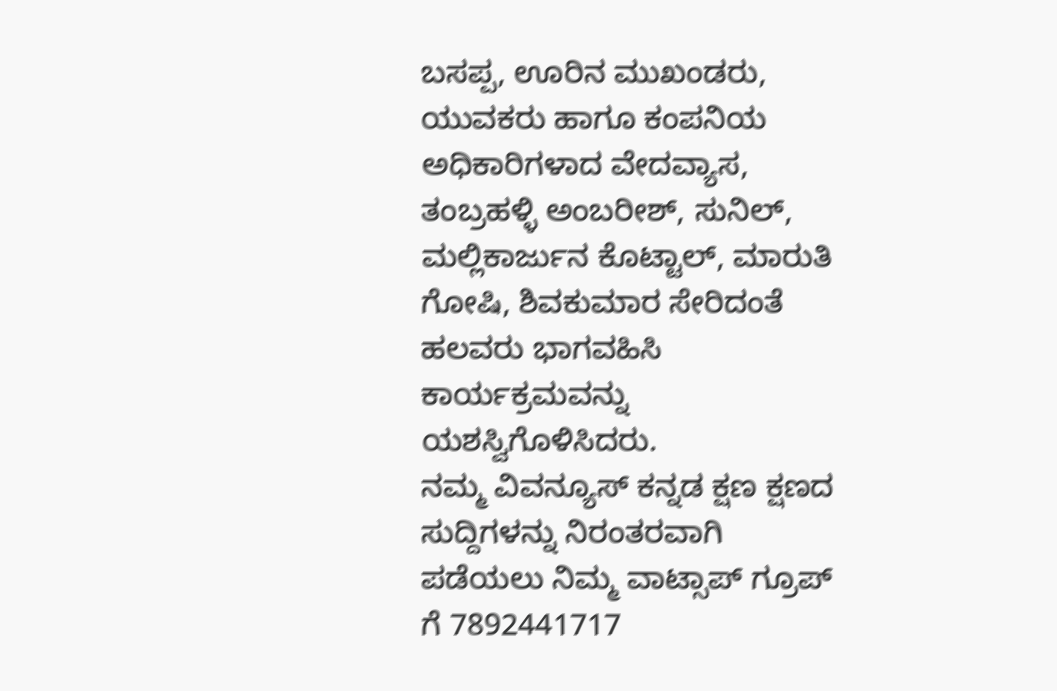ಬಸಪ್ಪ, ಊರಿನ ಮುಖಂಡರು, ಯುವಕರು ಹಾಗೂ ಕಂಪನಿಯ ಅಧಿಕಾರಿಗಳಾದ ವೇದವ್ಯಾಸ, ತಂಬ್ರಹಳ್ಳಿ ಅಂಬರೀಶ್, ಸುನಿಲ್, ಮಲ್ಲಿಕಾರ್ಜುನ ಕೊಟ್ಟಾಲ್, ಮಾರುತಿ ಗೋಷಿ, ಶಿವಕುಮಾರ ಸೇರಿದಂತೆ ಹಲವರು ಭಾಗವಹಿಸಿ ಕಾರ್ಯಕ್ರಮವನ್ನು ಯಶಸ್ವಿಗೊಳಿಸಿದರು.
ನಮ್ಮ ವಿವನ್ಯೂಸ್ ಕನ್ನಡ ಕ್ಷಣ ಕ್ಷಣದ ಸುದ್ದಿಗಳನ್ನು ನಿರಂತರವಾಗಿ ಪಡೆಯಲು ನಿಮ್ಮ ವಾಟ್ಸಾಪ್ ಗ್ರೂಪ್ ಗೆ 7892441717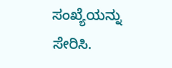ಸಂಖ್ಯೆಯನ್ನು ಸೇರಿಸಿ.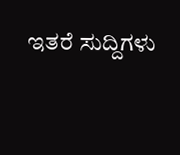ಇತರೆ ಸುದ್ದಿಗಳು